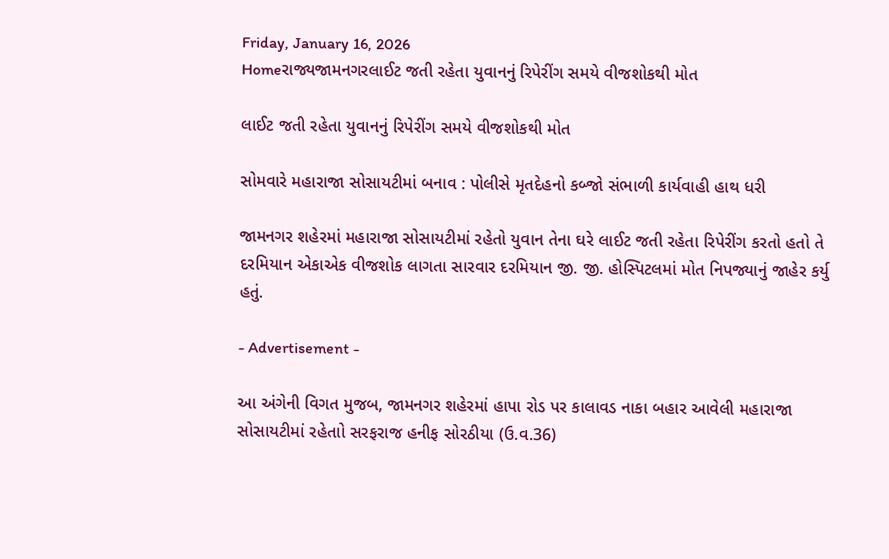Friday, January 16, 2026
Homeરાજ્યજામનગરલાઈટ જતી રહેતા યુવાનનું રિપેરીંગ સમયે વીજશોકથી મોત

લાઈટ જતી રહેતા યુવાનનું રિપેરીંગ સમયે વીજશોકથી મોત

સોમવારે મહારાજા સોસાયટીમાં બનાવ : પોલીસે મૃતદેહનો કબ્જો સંભાળી કાર્યવાહી હાથ ધરી

જામનગર શહેરમાં મહારાજા સોસાયટીમાં રહેતો યુવાન તેના ઘરે લાઈટ જતી રહેતા રિપેરીંગ કરતો હતો તે દરમિયાન એકાએક વીજશોક લાગતા સારવાર દરમિયાન જી. જી. હોસ્પિટલમાં મોત નિપજ્યાનું જાહેર કર્યુ હતું.

- Advertisement -

આ અંગેની વિગત મુજબ, જામનગર શહેરમાં હાપા રોડ પર કાલાવડ નાકા બહાર આવેલી મહારાજા સોસાયટીમાં રહેતાો સરફરાજ હનીફ સોરઠીયા (ઉ.વ.36)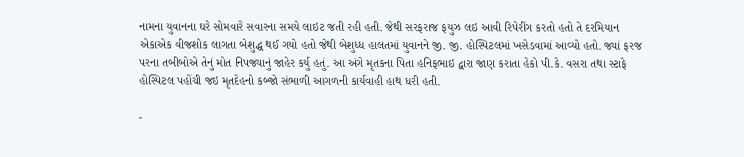નામના યુવાનના ઘરે સોમવારે સવારના સમયે લાઇટ જતી રહી હતી. જેથી સરફરાજ ફયુઝ લઇ આવી રિપેરીંગ કરતો હતો તે દરમિયાન એકાએક વીજશોક લાગતા બેશુદ્ધ થઈ ગયો હતો જેથી બેશુધ્ધ હાલતમાં યુવાનને જી. જી. હોસ્પિટલમાં ખસેડવામાં આવ્યો હતો. જ્યાં ફરજ પરના તબીબોએ તેનું મોત નિપજ્યાનું જાહેર કર્યુ હતું. આ અંગે મૃતકના પિતા હનિફભાઇ દ્વારા જાણ કરાતા હેકો પી.કે. વસરા તથા સ્ટાફે હોસ્પિટલ પહોંચી જઇ મૃતદેહનો કબ્જો સંભાળી આગળની કાર્યવાહી હાથ ધરી હતી.

-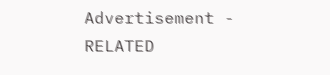Advertisement -
RELATED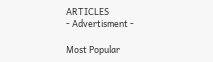ARTICLES
- Advertisment -

Most Popular